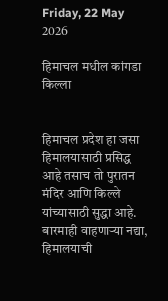Friday, 22 May 2026

हिमाचल मधील कांगडा किल्ला


हिमाचल प्रदेश हा जसा हिमालयासाठी प्रसिद्ध आहे तसाच तो पुरातन मंदिर आणि किल्ले यांच्यासाठी सुद्धा आहे. बारमाही वाहणाऱ्या नद्या, हिमालयाची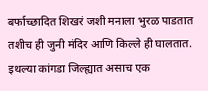बर्फाच्छादित शिखरं जशी मनाला भुरळ पाडतात तशीच ही जुनी मंदिर आणि किल्ले ही घालतात. इथल्या कांगडा जिल्ह्यात असाच एक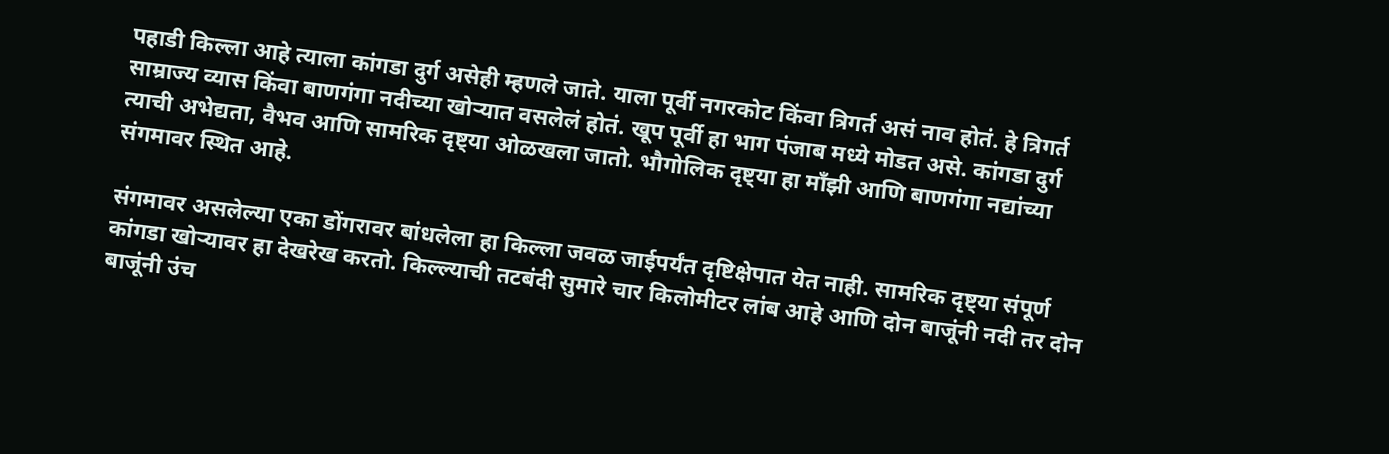पहाडी किल्ला आहे त्याला कांगडा दुर्ग असेही म्हणले जाते. याला पूर्वी नगरकोट किंवा त्रिगर्त असं नाव होतं. हे त्रिगर्त साम्राज्य व्यास किंवा बाणगंगा नदीच्या खोऱ्यात वसलेलं होतं. खूप पूर्वी हा भाग पंजाब मध्ये मोडत असे. कांगडा दुर्ग त्याची अभेद्यता, वैभव आणि सामरिक दृष्ट्या ओळखला जातो. भौगोलिक दृष्ट्या हा माँझी आणि बाणगंगा नद्यांच्या संगमावर स्थित आहे.

संगमावर असलेल्या एका डोंगरावर बांधलेला हा किल्ला जवळ जाईपर्यंत दृष्टिक्षेपात येत नाही. सामरिक दृष्ट्या संपूर्ण कांगडा खोऱ्यावर हा देखरेख करतो. किल्ल्याची तटबंदी सुमारे चार किलोमीटर लांब आहे आणि दोन बाजूंनी नदी तर दोन बाजूंनी उंच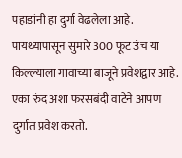पहाडांनी हा दुर्गा वेढलेला आहे. पायथ्यापासून सुमारे 300 फूट उंच या किल्ल्याला गावाच्या बाजूने प्रवेशद्वार आहे. एका रुंद अशा फरसबंदी वाटेने आपण दुर्गात प्रवेश करतो.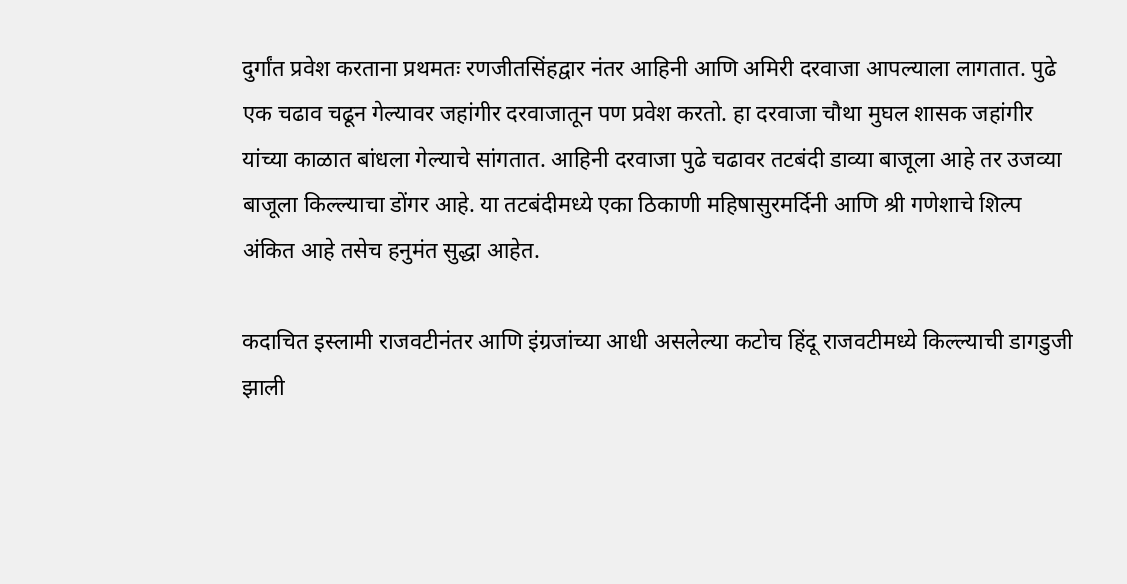दुर्गांत प्रवेश करताना प्रथमतः रणजीतसिंहद्वार नंतर आहिनी आणि अमिरी दरवाजा आपल्याला लागतात. पुढे एक चढाव चढून गेल्यावर जहांगीर दरवाजातून पण प्रवेश करतो. हा दरवाजा चौथा मुघल शासक जहांगीर यांच्या काळात बांधला गेल्याचे सांगतात. आहिनी दरवाजा पुढे चढावर तटबंदी डाव्या बाजूला आहे तर उजव्या बाजूला किल्ल्याचा डोंगर आहे. या तटबंदीमध्ये एका ठिकाणी महिषासुरमर्दिनी आणि श्री गणेशाचे शिल्प अंकित आहे तसेच हनुमंत सुद्धा आहेत.

कदाचित इस्लामी राजवटीनंतर आणि इंग्रजांच्या आधी असलेल्या कटोच हिंदू राजवटीमध्ये किल्ल्याची डागडुजी झाली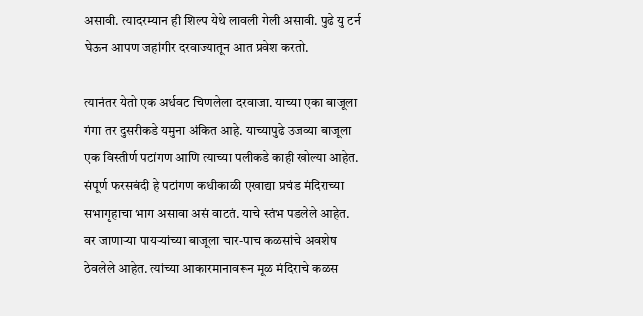असावी. त्यादरम्यान ही शिल्प येथे लावली गेली असावी. पुढे यु टर्न घेऊन आपण जहांगीर दरवाज्यातून आत प्रवेश करतो.

त्यानंतर येतो एक अर्धवट चिणलेला दरवाजा. याच्या एका बाजूला गंगा तर दुसरीकडे यमुना अंकित आहे. याच्यापुढे उजव्या बाजूला एक विस्तीर्ण पटांगण आणि त्याच्या पलीकडे काही खोल्या आहेत. संपूर्ण फरसबंदी हे पटांगण कधीकाळी एखाद्या प्रचंड मंदिराच्या सभागृहाचा भाग असावा असं वाटतं. याचे स्तंभ पडलेले आहेत. वर जाणाऱ्या पायऱ्यांच्या बाजूला चार-पाच कळसांचे अवशेष ठेवलेले आहेत. त्यांच्या आकारमानावरून मूळ मंदिराचे कळस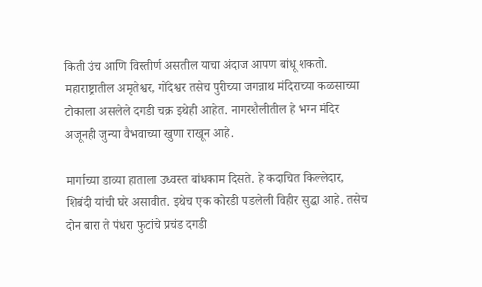किती उंच आणि विस्तीर्ण असतील याचा अंदाज आपण बांधू शकतो. महाराष्ट्रातील अमृतेश्वर, गोंदेश्वर तसेच पुरीच्या जगन्नाथ मंदिराच्या कळसाच्या टोकाला असलेले दगडी चक्र इथेही आहेत. नागरशैलीतील हे भग्न मंदिर अजूनही जुन्या वैभवाच्या खुणा राखून आहे.

मार्गाच्या डाव्या हाताला उध्वस्त बांधकाम दिसते. हे कदाचित किल्लेदार, शिबंदी यांची घरे असावीत. इथेच एक कोरडी पडलेली विहीर सुद्धा आहे. तसेच दोन बारा ते पंधरा फुटांचे प्रचंड दगडी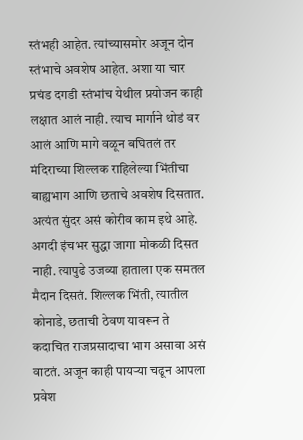स्तंभही आहेत. त्यांच्यासमोर अजून दोन स्तंभाचे अवशेष आहेत. अशा या चार प्रचंड दगडी स्तंभांच येथील प्रयोजन काही लक्षात आलं नाही. त्याच मार्गाने थोडं वर आलं आणि मागे वळून बघितलं तर मंदिराच्या शिल्लक राहिलेल्या भिंतीचा बाह्यभाग आणि छताचे अवशेष दिसतात. अत्यंत सुंदर असं कोरीव काम इथे आहे. अगदी इंचभर सुद्धा जागा मोकळी दिसत नाही. त्यापुढे उजव्या हाताला एक समतल मैदान दिसतं. शिल्लक भिंती, त्यातील कोनाडे, छताची ठेवण यावरून ते कदाचित राजप्रसादाचा भाग असावा असं वाटतं. अजून काही पायऱ्या चढून आपला प्रवेश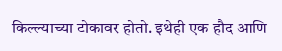किल्ल्याच्या टोकावर होतो. इथेही एक हौद आणि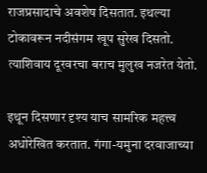राजप्रसादाचे अवशेष दिसतात. इथल्या टोकावरून नदीसंगम खूप सुरेख दिसतो. त्याशिवाय दूरवरचा बराच मुलुख नजरेत येतो.

इथून दिसणार दृश्य याच सामरिक महत्त्व अधोरेखित करतात. गंगा-यमुना दरवाजाच्या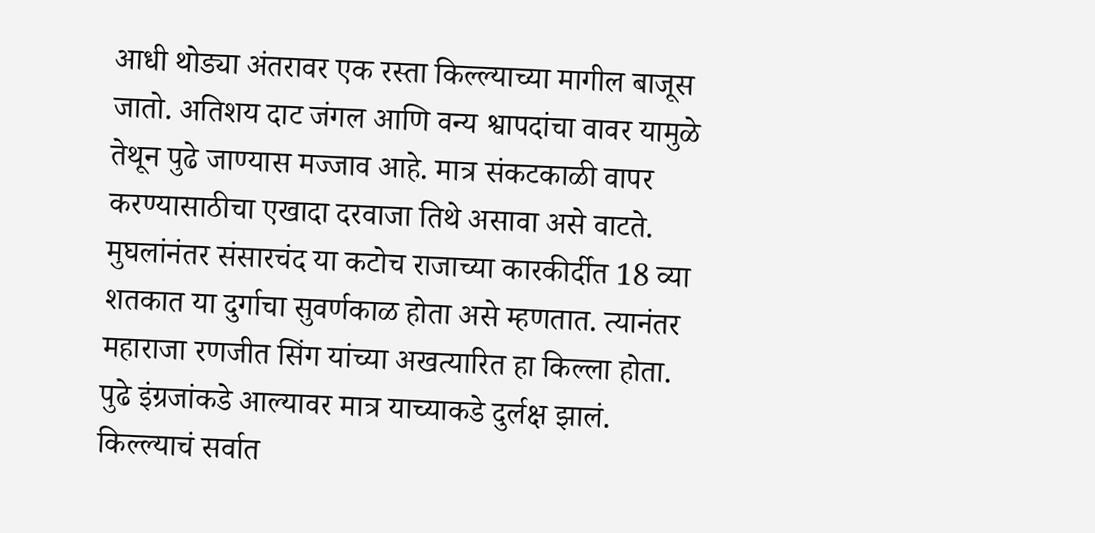आधी थोड्या अंतरावर एक रस्ता किल्ल्याच्या मागील बाजूस जातो. अतिशय दाट जंगल आणि वन्य श्वापदांचा वावर यामुळे तेथून पुढे जाण्यास मज्जाव आहे. मात्र संकटकाळी वापर करण्यासाठीचा एखादा दरवाजा तिथे असावा असे वाटते. मुघलांनंतर संसारचंद या कटोच राजाच्या कारकीर्दीत 18 व्या शतकात या दुर्गाचा सुवर्णकाळ होता असे म्हणतात. त्यानंतर महाराजा रणजीत सिंग यांच्या अखत्यारित हा किल्ला होता. पुढे इंग्रजांकडे आल्यावर मात्र याच्याकडे दुर्लक्ष झालं. किल्ल्याचं सर्वात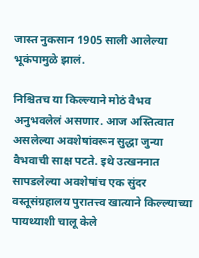जास्त नुकसान 1905 साली आलेल्या भूकंपामुळे झालं.

निश्चितच या किल्ल्याने मोठं वैभव अनुभवलेलं असणार. आज अस्तित्वात असलेल्या अवशेषांवरून सुद्धा जुन्या वैभवाची साक्ष पटते. इथे उत्खननात सापडलेल्या अवशेषांच एक सुंदर वस्तूसंग्रहालय पुरातत्त्व खात्याने किल्ल्याच्या पायथ्याशी चालू केले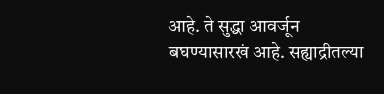आहे. ते सुद्धा आवर्जून बघण्यासारखं आहे. सह्याद्रीतल्या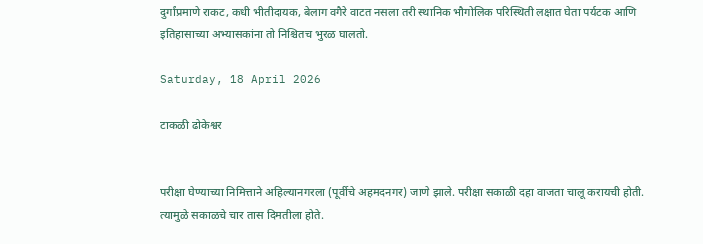दुर्गांप्रमाणे राकट, कधी भीतीदायक, बेलाग वगैरे वाटत नसला तरी स्थानिक भौगोलिक परिस्थिती लक्षात घेता पर्यटक आणि इतिहासाच्या अभ्यासकांना तो निश्चितच भुरळ घालतो.

Saturday, 18 April 2026

टाकळी ढोकेश्वर


परीक्षा घेण्याच्या निमित्ताने अहिल्यानगरला (पूर्वीचे अहमदनगर) जाणे झाले. परीक्षा सकाळी दहा वाजता चालू करायची होती. त्यामुळे सकाळचे चार तास दिमतीला होते.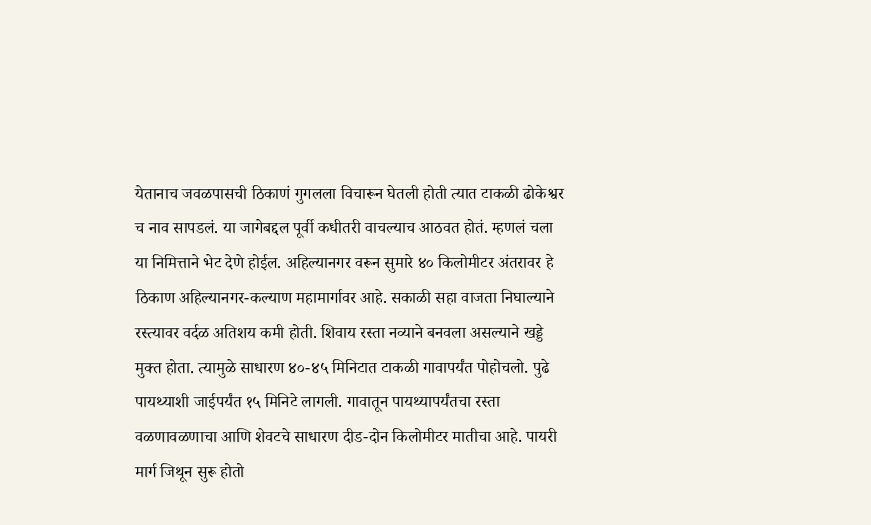येतानाच जवळपासची ठिकाणं गुगलला विचारून घेतली होती त्यात टाकळी ढोकेश्वर च नाव सापडलं. या जागेबद्दल पूर्वी कधीतरी वाचल्याच आठवत होतं. म्हणलं चला या निमित्ताने भेट देणे होईल. अहिल्यानगर वरून सुमारे ४० किलोमीटर अंतरावर हे ठिकाण अहिल्यानगर-कल्याण महामार्गावर आहे. सकाळी सहा वाजता निघाल्याने रस्त्यावर वर्दळ अतिशय कमी होती. शिवाय रस्ता नव्याने बनवला असल्याने खड्डे मुक्त होता. त्यामुळे साधारण ४०-४५ मिनिटात टाकळी गावापर्यंत पोहोचलो. पुढे पायथ्याशी जाईपर्यंत १५ मिनिटे लागली. गावातून पायथ्यापर्यंतचा रस्ता वळणावळणाचा आणि शेवटचे साधारण दीड-दोन किलोमीटर मातीचा आहे. पायरी मार्ग जिथून सुरू होतो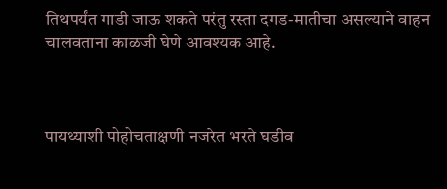तिथपर्यंत गाडी जाऊ शकते परंतु रस्ता दगड-मातीचा असल्याने वाहन चालवताना काळजी घेणे आवश्यक आहे.



पायथ्याशी पोहोचताक्षणी नजरेत भरते घडीव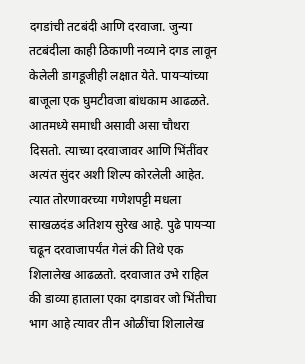दगडांची तटबंदी आणि दरवाजा. जुन्या तटबंदीला काही ठिकाणी नव्याने दगड लावून केलेली डागडूजीही लक्षात येते. पायऱ्यांच्या बाजूला एक घुमटीवजा बांधकाम आढळते. आतमध्ये समाधी असावी असा चौथरा दिसतो. त्याच्या दरवाजावर आणि भिंतींवर अत्यंत सुंदर अशी शिल्प कोरलेली आहेत. त्यात तोरणावरच्या गणेशपट्टी मधला साखळदंड अतिशय सुरेख आहे. पुढे पायऱ्या चढून दरवाजापर्यंत गेलं की तिथे एक शिलालेख आढळतो. दरवाजात उभे राहिल की डाव्या हाताला एका दगडावर जो भिंतीचा भाग आहे त्यावर तीन ओळींचा शिलालेख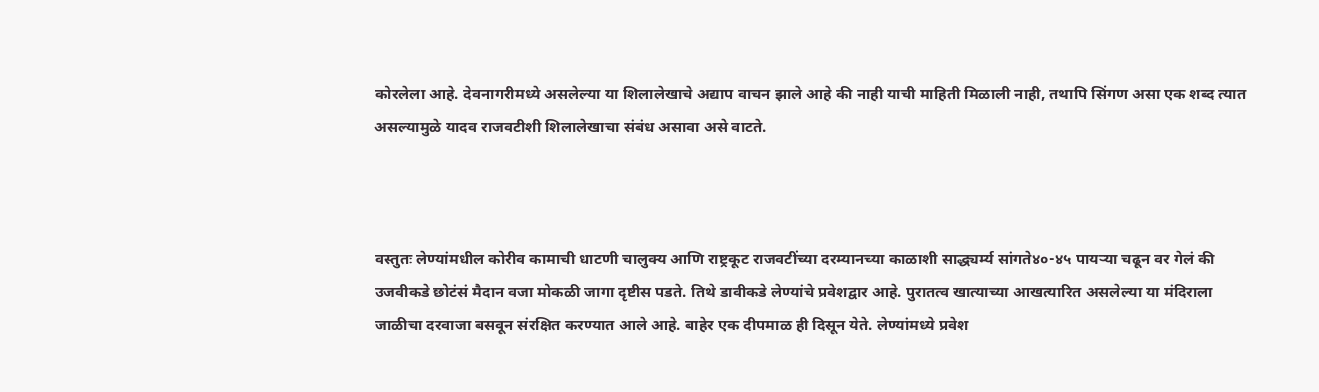कोरलेला आहे. देवनागरीमध्ये असलेल्या या शिलालेखाचे अद्याप वाचन झाले आहे की नाही याची माहिती मिळाली नाही, तथापि सिंगण असा एक शब्द त्यात असल्यामुळे यादव राजवटीशी शिलालेखाचा संबंध असावा असे वाटते.



वस्तुतः लेण्यांमधील कोरीव कामाची धाटणी चालुक्य आणि राष्ट्रकूट राजवटींच्या दरम्यानच्या काळाशी साद्ध्यर्म्य सांगते४०-४५ पायऱ्या चढून वर गेलं की उजवीकडे छोटंसं मैदान वजा मोकळी जागा दृष्टीस पडते. तिथे डावीकडे लेण्यांचे प्रवेशद्वार आहे. पुरातत्व खात्याच्या आखत्यारित असलेल्या या मंदिराला जाळीचा दरवाजा बसवून संरक्षित करण्यात आले आहे. बाहेर एक दीपमाळ ही दिसून येते. लेण्यांमध्ये प्रवेश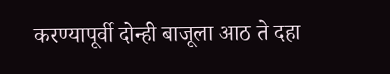करण्यापूर्वी दोन्ही बाजूला आठ ते दहा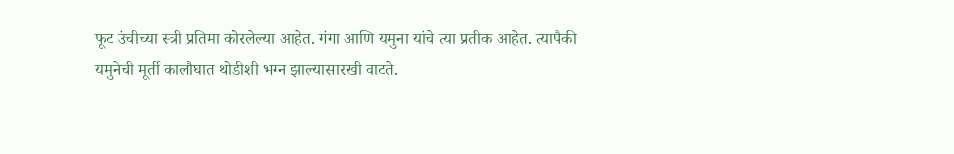फूट उंचीच्या स्त्री प्रतिमा कोरलेल्या आहेत. गंगा आणि यमुना यांचे त्या प्रतीक आहेत. त्यापैकी यमुनेची मूर्ती कालौघात थोडीशी भग्न झाल्यासारखी वाटते.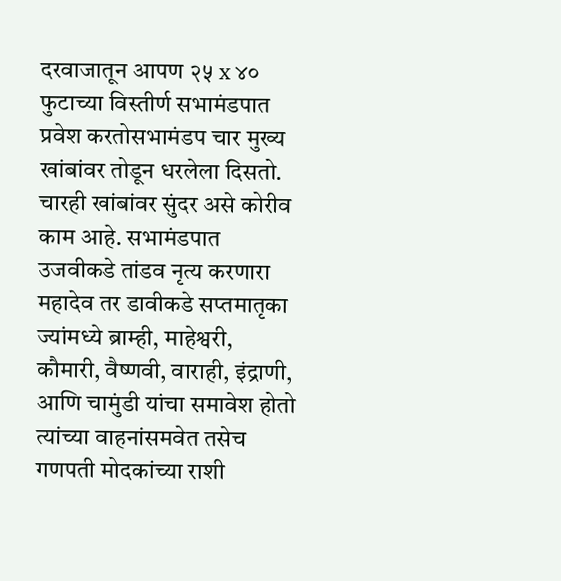दरवाजातून आपण २५ x ४० फुटाच्या विस्तीर्ण सभामंडपात प्रवेश करतोसभामंडप चार मुख्य खांबांवर तोडून धरलेला दिसतो. चारही खांबांवर सुंदर असे कोरीव काम आहे. सभामंडपात उजवीकडे तांडव नृत्य करणारा महादेव तर डावीकडे सप्तमातृका ज्यांमध्ये ब्राम्ही, माहेश्वरी, कौमारी, वैष्णवी, वाराही, इंद्राणी, आणि चामुंडी यांचा समावेश होतो त्यांच्या वाहनांसमवेत तसेच गणपती मोदकांच्या राशी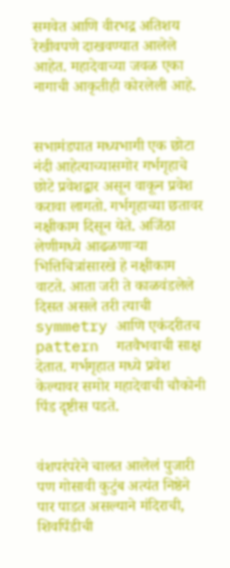समवेत आणि वीरभद्र अतिशय रेखीवपणे दाखवण्यात आलेले आहेत. महादेवाच्या जवळ एका नागाची आकृतीही कोरलेली आहे.


सभामंडपात मध्यभागी एक छोटा नंदी आहेत्याच्यासमोर गर्भगृहाचे छोटे प्रवेशद्वार असून वाकून प्रवेश करावा लागतो. गर्भगृहाच्या छतावर नक्षीकाम दिसून येते. अजिंठा लेणीमध्ये आढळणाऱ्या भित्तिचित्रांसारखे हे नक्षीकाम वाटते. आता जरी ते काळवंडलेले दिसत असले तरी त्याची symmetry आणि एकंदरीतच pattern  गतवैभवाची साक्ष देतात. गर्भगृहात मध्ये प्रवेश केल्यावर समोर महादेवाची चौकोनी पिंड दृष्टीस पडते.


वंशपरंपरेने चालत आलेलं पुजारी पण गोसावी कुटुंब अत्यंत निष्ठेने पार पाडत असल्याने मंदिराची, शिवपिंडीची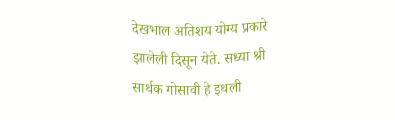देखभाल अतिशय योग्य प्रकारे झालेली दिसून येते. सध्या श्री सार्थक गोसावी हे इथली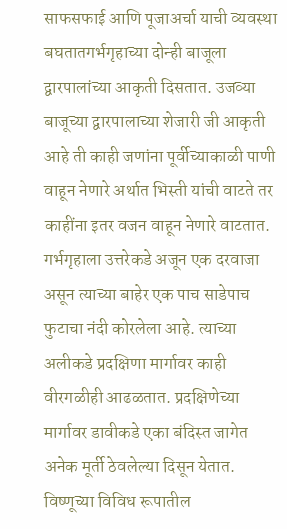साफसफाई आणि पूजाअर्चा याची व्यवस्था बघतातगर्भगृहाच्या दोन्ही बाजूला द्वारपालांच्या आकृती दिसतात. उजव्या बाजूच्या द्वारपालाच्या शेजारी जी आकृती आहे ती काही जणांना पूर्वीच्याकाळी पाणी वाहून नेणारे अर्थात भिस्ती यांची वाटते तर काहींना इतर वजन वाहून नेणारे वाटतात. गर्भगृहाला उत्तरेकडे अजून एक दरवाजा असून त्याच्या बाहेर एक पाच साडेपाच फुटाचा नंदी कोरलेला आहे. त्याच्या अलीकडे प्रदक्षिणा मार्गावर काही वीरगळीही आढळतात. प्रदक्षिणेच्या मार्गावर डावीकडे एका बंदिस्त जागेत अनेक मूर्ती ठेवलेल्या दिसून येतात. विष्णूच्या विविध रूपातील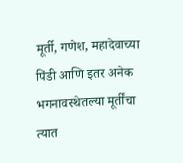मूर्ती, गणेश, महादेवाच्या पिंडी आणि इतर अनेक भगनावस्थेतल्या मूर्तींचा त्यात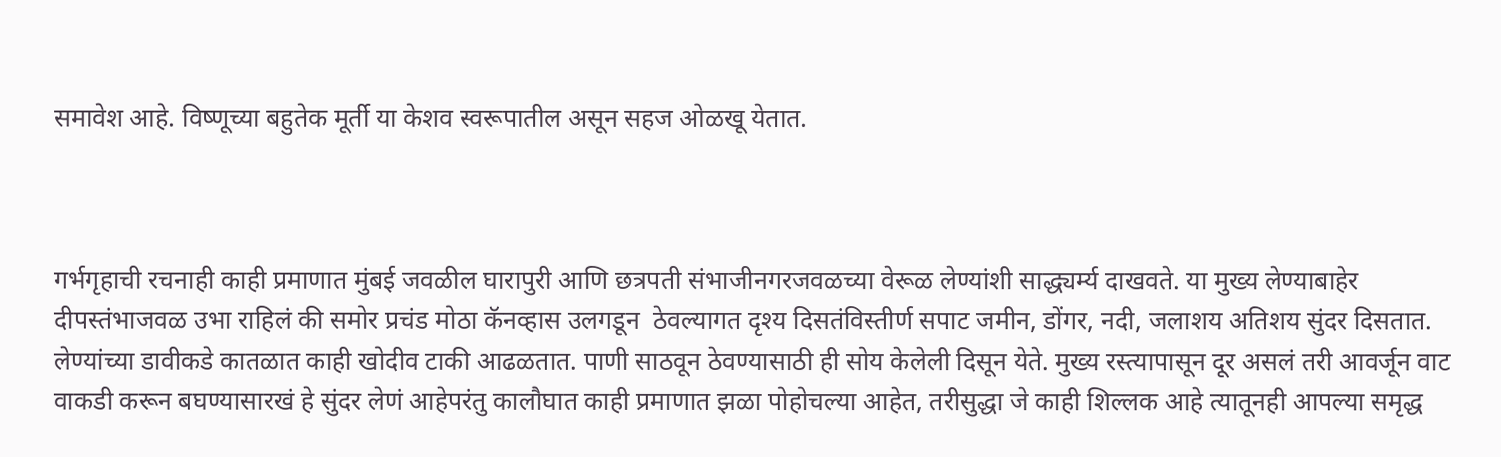समावेश आहे. विष्णूच्या बहुतेक मूर्ती या केशव स्वरूपातील असून सहज ओळखू येतात.



गर्भगृहाची रचनाही काही प्रमाणात मुंबई जवळील घारापुरी आणि छत्रपती संभाजीनगरजवळच्या वेरूळ लेण्यांशी साद्ध्यर्म्य दाखवते. या मुख्य लेण्याबाहेर दीपस्तंभाजवळ उभा राहिलं की समोर प्रचंड मोठा कॅनव्हास उलगडून  ठेवल्यागत दृश्य दिसतंविस्तीर्ण सपाट जमीन, डोंगर, नदी, जलाशय अतिशय सुंदर दिसतात. लेण्यांच्या डावीकडे कातळात काही खोदीव टाकी आढळतात. पाणी साठवून ठेवण्यासाठी ही सोय केलेली दिसून येते. मुख्य रस्त्यापासून दूर असलं तरी आवर्जून वाट वाकडी करून बघण्यासारखं हे सुंदर लेणं आहेपरंतु कालौघात काही प्रमाणात झळा पोहोचल्या आहेत, तरीसुद्धा जे काही शिल्लक आहे त्यातूनही आपल्या समृद्ध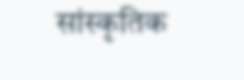सांस्कृतिक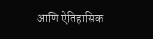आणि ऐतिहासिक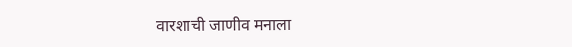वारशाची जाणीव मनाला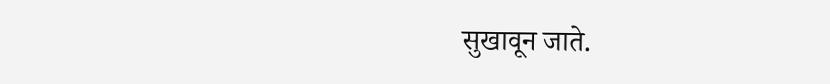सुखावून जाते.